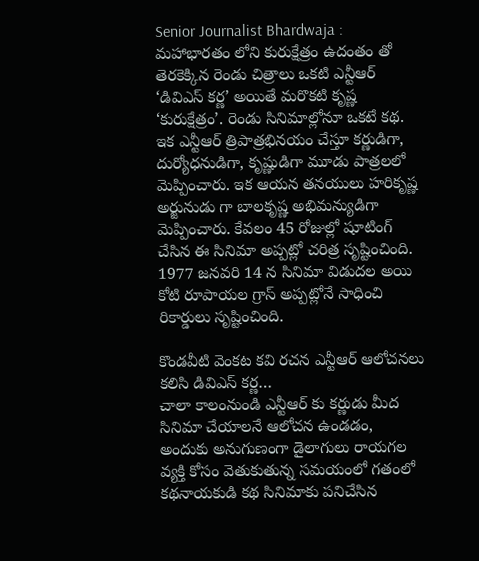Senior Journalist Bhardwaja : మహాభారతం లోని కురుక్షేత్రం ఉదంతం తో తెరకెక్కిన రెండు చిత్రాలు ఒకటి ఎన్టీఆర్ ‘డివిఎస్ కర్ణ’ అయితే మరొకటి కృష్ణ ‘కురుక్షేత్రం’. రెండు సినిమాల్లోనూ ఒకటే కథ. ఇక ఎన్టీఆర్ త్రిపాత్రభినయం చేస్తూ కర్ణుడిగా, దుర్యోధనుడిగా, కృష్ణుడిగా మూడు పాత్రలలో మెప్పించారు. ఇక ఆయన తనయులు హరికృష్ణ అర్జునుడు గా బాలకృష్ణ అభిమన్యుడిగా మెప్పించారు. కేవలం 45 రోజుల్లో షూటింగ్ చేసిన ఈ సినిమా అప్పట్లో చరిత్ర సృష్టించింది. 1977 జనవరి 14 న సినిమా విడుదల అయి కోటి రూపాయల గ్రాస్ అప్పట్లోనే సాధించి రికార్డులు సృష్టించింది.

కొండవీటి వెంకట కవి రచన ఎన్టీఆర్ ఆలోచనలు కలిసి డివిఎస్ కర్ణ…
చాలా కాలంనుండి ఎన్టీఆర్ కు కర్ణుడు మీద సినిమా చేయాలనే ఆలోచన ఉండడం, అందుకు అనుగుణంగా డైలాగులు రాయగల వ్యక్తి కోసం వెతుకుతున్న సమయంలో గతంలో కథనాయకుడి కథ సినిమాకు పనిచేసిన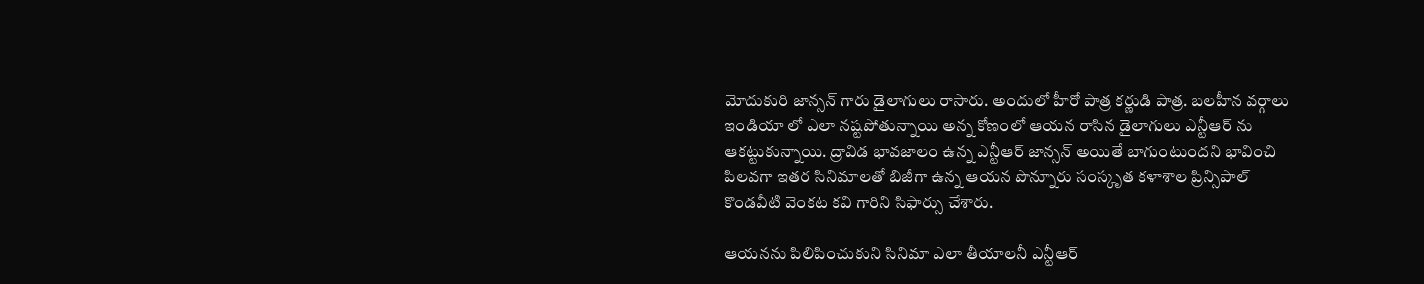మోదుకురి జాన్సన్ గారు డైలాగులు రాసారు. అందులో హీరో పాత్ర కర్ణుడి పాత్ర. బలహీన వర్గాలు ఇండియా లో ఎలా నష్టపోతున్నాయి అన్న కోణంలో ఆయన రాసిన డైలాగులు ఎన్టీఆర్ ను ఆకట్టుకున్నాయి. ద్రావిడ భావజాలం ఉన్న ఎన్టీఆర్ జాన్సన్ అయితే బాగుంటుందని భావించి పిలవగా ఇతర సినిమాలతో బిజీగా ఉన్న ఆయన పొన్నూరు సంస్కృత కళాశాల ప్రిన్సిపాల్ కొండవీటి వెంకట కవి గారిని సిఫార్సు చేశారు.

ఆయనను పిలిపించుకుని సినిమా ఎలా తీయాలనీ ఎన్టీఆర్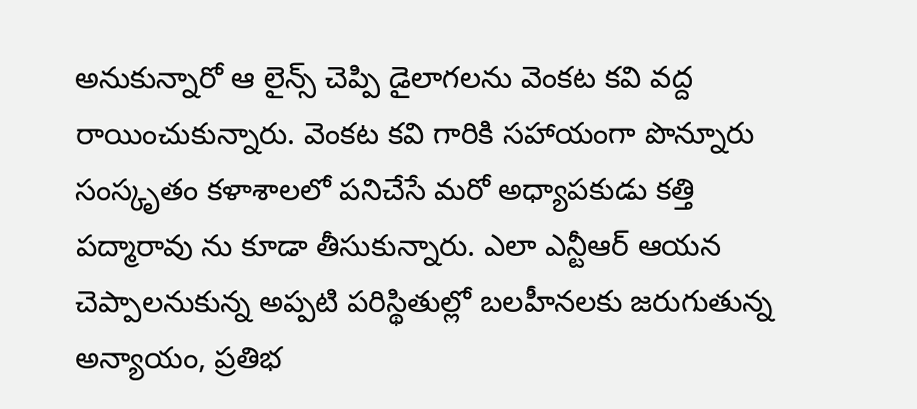అనుకున్నారో ఆ లైన్స్ చెప్పి డైలాగలను వెంకట కవి వద్ద రాయించుకున్నారు. వెంకట కవి గారికి సహాయంగా పొన్నూరు సంస్కృతం కళాశాలలో పనిచేసే మరో అధ్యాపకుడు కత్తి పద్మారావు ను కూడా తీసుకున్నారు. ఎలా ఎన్టీఆర్ ఆయన చెప్పాలనుకున్న అప్పటి పరిస్థితుల్లో బలహీనలకు జరుగుతున్న అన్యాయం, ప్రతిభ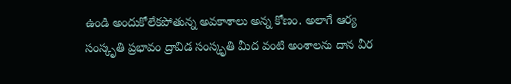ఉండి అందుకోలేకపోతున్న అవకాశాలు అన్న కోణం. అలాగే ఆర్య సంస్కృతి ప్రభావం ద్రావిడ సంస్కృతి మీద వంటి అంశాలను దాన వీర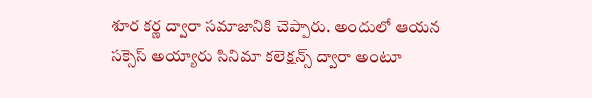శూర కర్ణ ద్వారా సమాజానికి చెప్పారు. అందులో ఆయన సక్సెస్ అయ్యారు సినిమా కలెక్షన్స్ ద్వారా అంటూ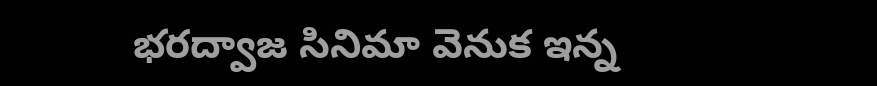భరద్వాజ సినిమా వెనుక ఇన్న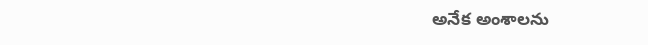అనేక అంశాలను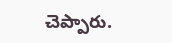చెప్పారు.